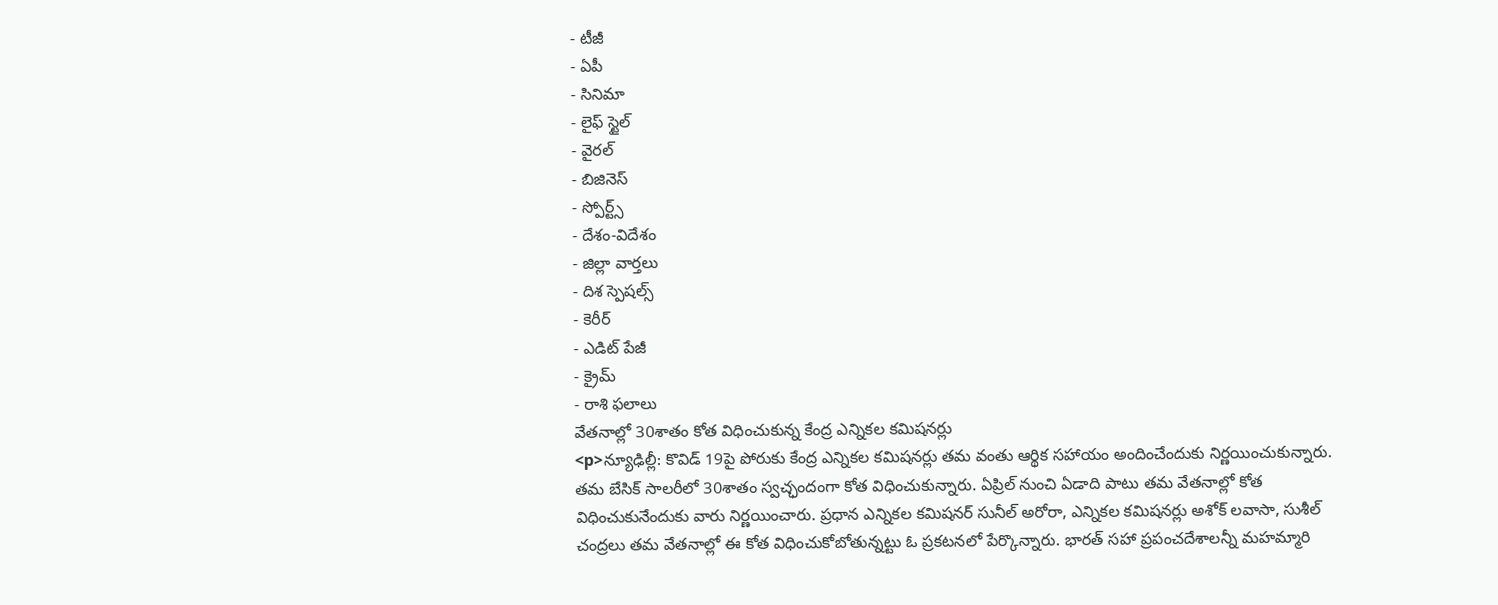- టీజీ
- ఏపీ
- సినిమా
- లైఫ్ స్టైల్
- వైరల్
- బిజినెస్
- స్పోర్ట్స్
- దేశం-విదేశం
- జిల్లా వార్తలు
- దిశ స్పెషల్స్
- కెరీర్
- ఎడిట్ పేజీ
- క్రైమ్
- రాశి ఫలాలు
వేతనాల్లో 30శాతం కోత విధించుకున్న కేంద్ర ఎన్నికల కమిషనర్లు
<p>న్యూఢిల్లీ: కొవిడ్ 19పై పోరుకు కేంద్ర ఎన్నికల కమిషనర్లు తమ వంతు ఆర్థిక సహాయం అందించేందుకు నిర్ణయించుకున్నారు. తమ బేసిక్ సాలరీలో 30శాతం స్వచ్ఛందంగా కోత విధించుకున్నారు. ఏప్రిల్ నుంచి ఏడాది పాటు తమ వేతనాల్లో కోత విధించుకునేందుకు వారు నిర్ణయించారు. ప్రధాన ఎన్నికల కమిషనర్ సునీల్ అరోరా, ఎన్నికల కమిషనర్లు అశోక్ లవాసా, సుశీల్ చంద్రలు తమ వేతనాల్లో ఈ కోత విధించుకోబోతున్నట్టు ఓ ప్రకటనలో పేర్కొన్నారు. భారత్ సహా ప్రపంచదేశాలన్నీ మహమ్మారి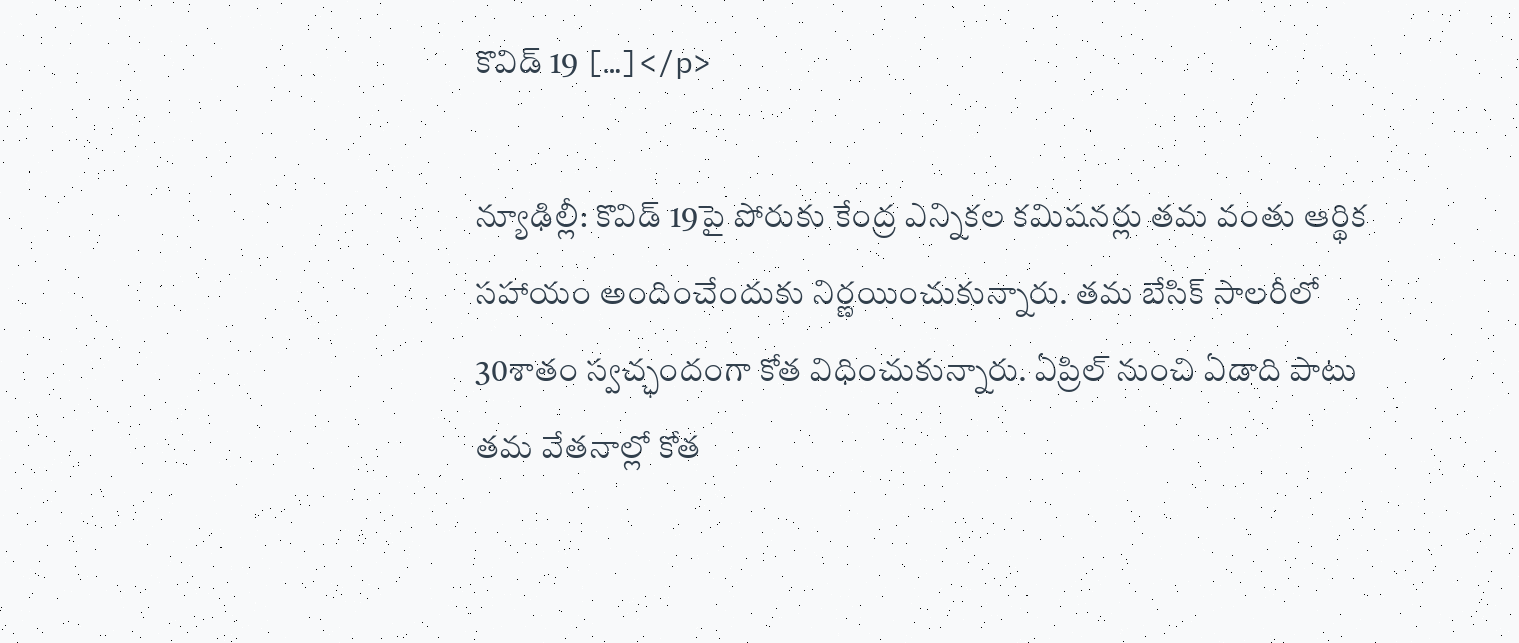కొవిడ్ 19 […]</p>

న్యూఢిల్లీ: కొవిడ్ 19పై పోరుకు కేంద్ర ఎన్నికల కమిషనర్లు తమ వంతు ఆర్థిక సహాయం అందించేందుకు నిర్ణయించుకున్నారు. తమ బేసిక్ సాలరీలో 30శాతం స్వచ్ఛందంగా కోత విధించుకున్నారు. ఏప్రిల్ నుంచి ఏడాది పాటు తమ వేతనాల్లో కోత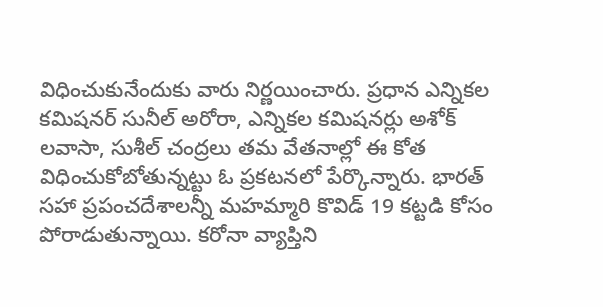విధించుకునేందుకు వారు నిర్ణయించారు. ప్రధాన ఎన్నికల కమిషనర్ సునీల్ అరోరా, ఎన్నికల కమిషనర్లు అశోక్ లవాసా, సుశీల్ చంద్రలు తమ వేతనాల్లో ఈ కోత విధించుకోబోతున్నట్టు ఓ ప్రకటనలో పేర్కొన్నారు. భారత్ సహా ప్రపంచదేశాలన్నీ మహమ్మారి కొవిడ్ 19 కట్టడి కోసం పోరాడుతున్నాయి. కరోనా వ్యాప్తిని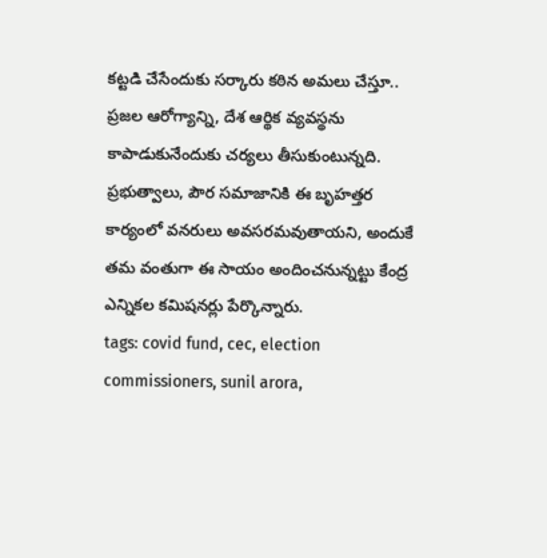కట్టడి చేసేందుకు సర్కారు కఠిన అమలు చేస్తూ.. ప్రజల ఆరోగ్యాన్ని, దేశ ఆర్థిక వ్యవస్థను కాపాడుకునేందుకు చర్యలు తీసుకుంటున్నది. ప్రభుత్వాలు, పౌర సమాజానికి ఈ బృహత్తర కార్యంలో వనరులు అవసరమవుతాయని, అందుకే తమ వంతుగా ఈ సాయం అందించనున్నట్టు కేంద్ర ఎన్నికల కమిషనర్లు పేర్కొన్నారు.
tags: covid fund, cec, election commissioners, sunil arora,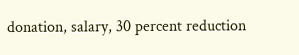donation, salary, 30 percent reduction